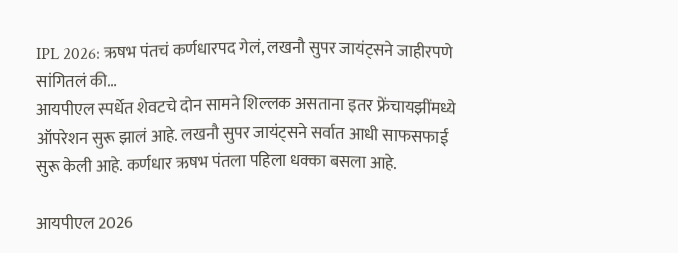IPL 2026: ऋषभ पंतचं कर्णधारपद गेलं, लखनौ सुपर जायंट्सने जाहीरपणे सांगितलं की…
आयपीएल स्पर्धेत शेवटचे दोन सामने शिल्लक असताना इतर फ्रेंचायझींमध्ये ऑपरेशन सुरू झालं आहे. लखनौ सुपर जायंट्सने सर्वात आधी साफसफाई सुरू केली आहे. कर्णधार ऋषभ पंतला पहिला धक्का बसला आहे.

आयपीएल 2026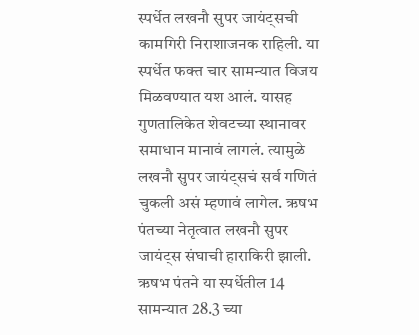स्पर्धेत लखनौ सुपर जायंट्सची कामगिरी निराशाजनक राहिली. या स्पर्धेत फक्त चार सामन्यात विजय मिळवण्यात यश आलं. यासह गुणतालिकेत शेवटच्या स्थानावर समाधान मानावं लागलं. त्यामुळे लखनौ सुपर जायंट्सचं सर्व गणितं चुकली असं म्हणावं लागेल. ऋषभ पंतच्या नेतृत्वात लखनौ सुपर जायंट्स संघाची हाराकिरी झाली. ऋषभ पंतने या स्पर्धेतील 14 सामन्यात 28.3 च्या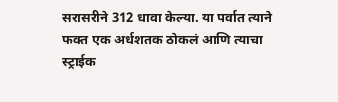सरासरीने 312 धावा केल्या. या पर्वात त्याने फक्त एक अर्धशतक ठोकलं आणि त्याचा स्ट्राईक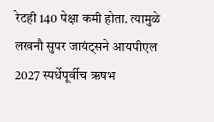रेटही 140 पेक्षा कमी होता. त्यामुळे लखनौ सुपर जायंट्सने आयपीएल 2027 स्पर्धेपूर्वीच ऋषभ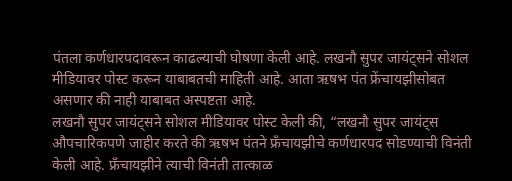पंतला कर्णधारपदावरून काढल्याची घोषणा केली आहे. लखनौ सुपर जायंट्सने सोशल मीडियावर पोस्ट करून याबाबतची माहिती आहे. आता ऋषभ पंत फ्रेंचायझीसोबत असणार की नाही याबाबत अस्पष्टता आहे.
लखनौ सुपर जायंट्सने सोशल मीडियावर पोस्ट केली की, “लखनौ सुपर जायंट्स औपचारिकपणे जाहीर करते की ऋषभ पंतने फ्रँचायझीचे कर्णधारपद सोडण्याची विनंती केली आहे. फ्रँचायझीने त्याची विनंती तात्काळ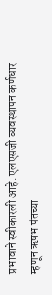प्रभावाने स्वीकारली आहे. एलएसजी व्यवस्थापन कर्णधार म्हणून ऋषभ पंतच्या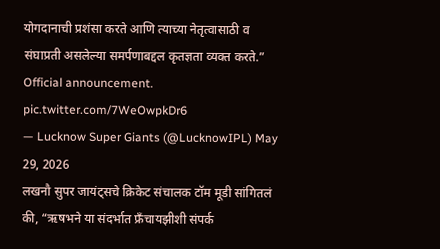योगदानाची प्रशंसा करते आणि त्याच्या नेतृत्वासाठी व संघाप्रती असलेल्या समर्पणाबद्दल कृतज्ञता व्यक्त करते.”
Official announcement. pic.twitter.com/7WeOwpkDr6
— Lucknow Super Giants (@LucknowIPL) May 29, 2026
लखनौ सुपर जायंट्सचे क्रिकेट संचालक टॉम मूडी सांगितलं की, “ऋषभने या संदर्भात फ्रँचायझीशी संपर्क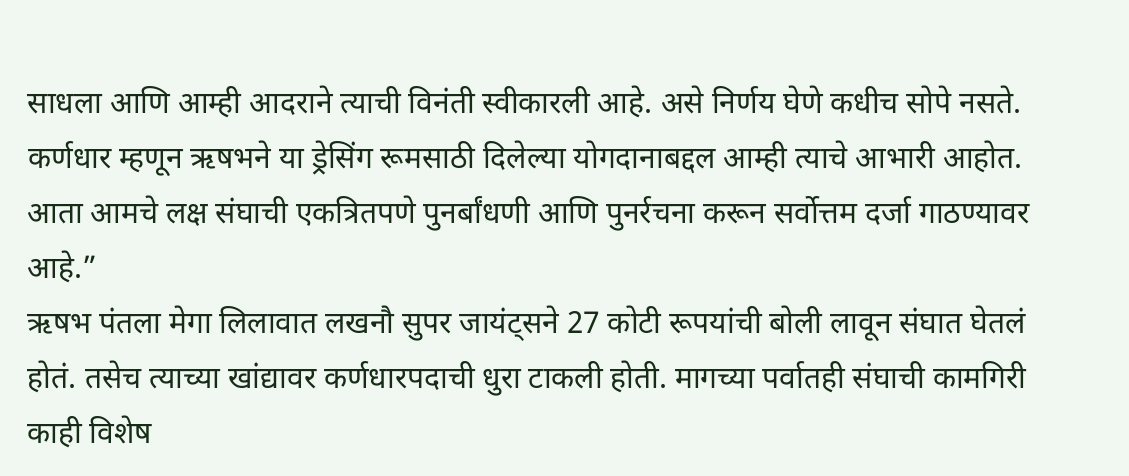साधला आणि आम्ही आदराने त्याची विनंती स्वीकारली आहे. असे निर्णय घेणे कधीच सोपे नसते. कर्णधार म्हणून ऋषभने या ड्रेसिंग रूमसाठी दिलेल्या योगदानाबद्दल आम्ही त्याचे आभारी आहोत. आता आमचे लक्ष संघाची एकत्रितपणे पुनर्बांधणी आणि पुनर्रचना करून सर्वोत्तम दर्जा गाठण्यावर आहे.”
ऋषभ पंतला मेगा लिलावात लखनौ सुपर जायंट्सने 27 कोटी रूपयांची बोली लावून संघात घेतलं होतं. तसेच त्याच्या खांद्यावर कर्णधारपदाची धुरा टाकली होती. मागच्या पर्वातही संघाची कामगिरी काही विशेष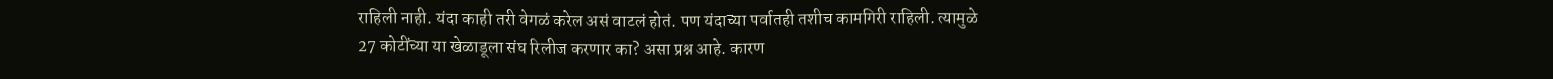राहिली नाही. यंदा काही तरी वेगळं करेल असं वाटलं होतं. पण यंदाच्या पर्वातही तशीच कामगिरी राहिली. त्यामुळे 27 कोटींच्या या खेळाडूला संघ रिलीज करणार का? असा प्रश्न आहे. कारण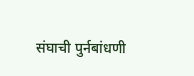संघाची पुर्नबांधणी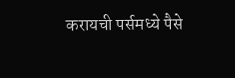करायची पर्समध्ये पैसे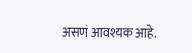असणं आवश्यक आहे.